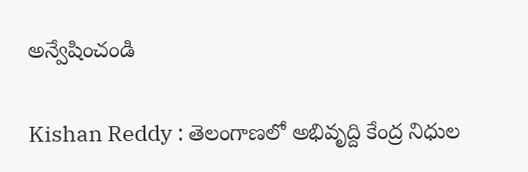అన్వేషించండి

Kishan Reddy : తెలంగాణలో అభివృద్ది కేంద్ర నిధుల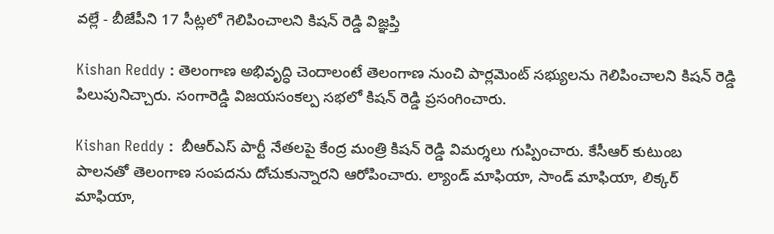వల్లే - బీజేపీని 17 సీట్లలో గెలిపించాలని కిషన్ రెడ్డి విజ్ఞప్తి

Kishan Reddy : తెలంగాణ అభివృద్ధి చెందాలంటే తెలంగాణ నుంచి పార్లమెంట్ సభ్యులను గెలిపించాలని కిషన్ రెడ్డి పిలుపునిచ్చారు. సంగారెడ్డి విజయసంకల్ప సభలో కిషన్ రెడ్డి ప్రసంగించారు.

Kishan Reddy :  బీఆర్ఎస్ పార్టీ నేతలపై కేంద్ర మంత్రి కిషన్ రెడ్డి విమర్శలు గుప్పించారు. కేసీఆర్ కుటుంబ పాలనతో తెలంగాణ సంపదను దోచుకున్నారని ఆరోపించారు. ల్యాండ్ మాఫియా, సాండ్ మాఫియా, లిక్కర్ మాఫియా,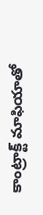కాంట్రాక్ట్ మాఫియాతో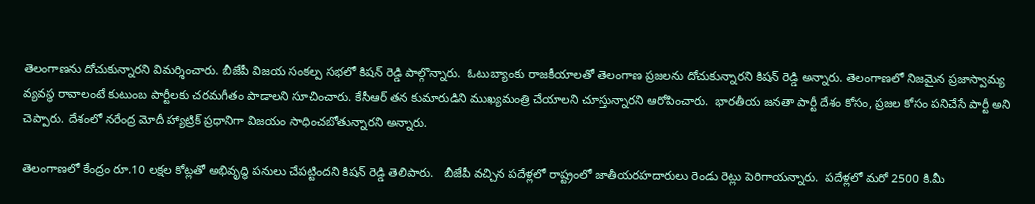తెలంగాణను దోచుకున్నారని విమర్శించారు. బీజేపీ విజయ సంకల్ప సభలో కిషన్ రెడ్డి పాల్గొన్నారు.  ఓటుబ్యాంకు రాజకీయాలతో తెలంగాణ ప్రజలను దోచుకున్నారని కిషన్ రెడ్డి అన్నారు. తెలంగాణలో నిజమైన ప్రజాస్వామ్య వ్యవస్థ రావాలంటే కుటుంబ పార్టీలకు చరమగీతం పాడాలని సూచించారు. కేసీఆర్ తన కుమారుడిని ముఖ్యమంత్రి చేయాలని చూస్తున్నారని ఆరోపించారు.  భారతీయ జనతా పార్టీ దేశం కోసం, ప్రజల కోసం పనిచేసే పార్టీ అని చెప్పారు. దేశంలో నరేంద్ర మోదీ హ్యాట్రిక్ ప్రధానిగా విజయం సాధించబోతున్నారని అన్నారు.

తెలంగాణలో కేంద్రం రూ.10 లక్షల కోట్లతో అభివృద్ధి పనులు చేపట్టిందని కిషన్ రెడ్డి తెలిపారు.   బీజేపీ వచ్చిన పదేళ్లలో రాష్ట్రంలో జాతీయరహదారులు రెండు రెట్లు పెరిగాయన్నారు.  పదేళ్లలో మరో 2500 కి.మీ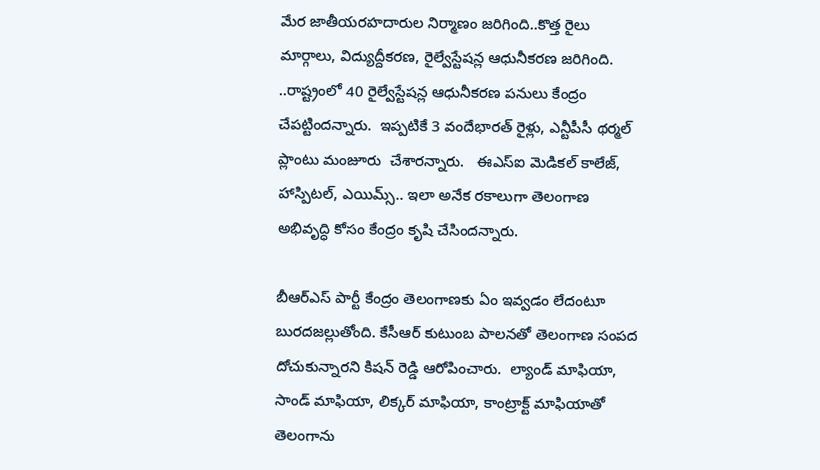మేర జాతీయరహదారుల నిర్మాణం జరిగింది..కొత్త రైలు మార్గాలు, విద్యుద్దీకరణ, రైల్వేస్టేషన్ల ఆధునీకరణ జరిగింది. ..రాష్ట్రంలో 40 రైల్వేస్టేషన్ల ఆధునీకరణ పనులు కేంద్రం చేపట్టిందన్నారు.  ఇప్పటికే 3 వందేభారత్‌ రైళ్లు, ఎన్టీపీసీ థర్మల్‌ ప్లాంటు మంజూరు  చేశారన్నారు.   ఈఎస్ఐ మెడికల్ కాలేజ్, హాస్పిటల్, ఎయిమ్స్.. ఇలా అనేక రకాలుగా తెలంగాణ అభివృద్ధి కోసం కేంద్రం కృషి చేసిందన్నారు.

బీఆర్ఎస్ పార్టీ కేంద్రం తెలంగాణకు ఏం ఇవ్వడం లేదంటూ బురదజల్లుతోంది. కేసీఆర్ కుటుంబ పాలనతో తెలంగాణ సంపద దోచుకున్నారని కిషన్ రెడ్డి ఆరోపించారు.  ల్యాండ్ మాఫియా, సాండ్ మాఫియా, లిక్కర్ మాఫియా, కాంట్రాక్ట్ మాఫియాతో తెలంగాను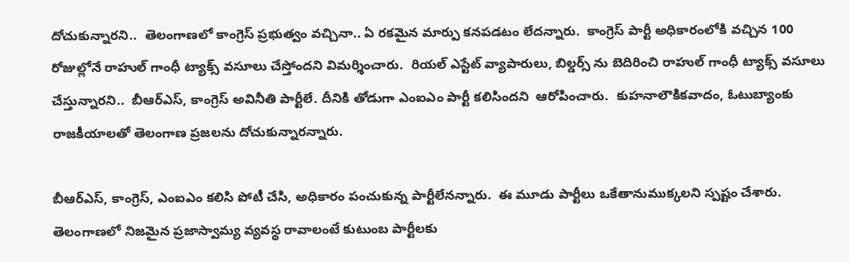దోచుకున్నారని..  తెలంగాణలో కాంగ్రెస్ ప్రభుత్వం వచ్చినా.. ఏ రకమైన మార్పు కనపడటం లేదన్నారు.  కాంగ్రెస్ పార్టీ అధికారంలోకి వచ్చిన 100 రోజుల్లోనే రాహుల్ గాంధీ ట్యాక్స్ వసూలు చేస్తోందని విమర్శించారు.  రియల్ ఎస్టేట్ వ్యాపారులు, బిల్డర్స్ ను బెదిరించి రాహుల్ గాంధీ ట్యాక్స్ వసూలు చేస్తున్నారని..  బీఆర్ఎస్, కాంగ్రెస్ అవినీతి పార్టీలే. దీనికి తోడుగా ఎంఐఎం పార్టీ కలిసిందని  ఆరోపించారు.  కుహనాలౌకికవాదం, ఓటుబ్యాంకు రాజకీయాలతో తెలంగాణ ప్రజలను దోచుకున్నారన్నారు.

బీఆర్ఎస్, కాంగ్రెస్, ఎంఐఎం కలిసి పోటీ చేసి, అధికారం పంచుకున్న పార్టీలేనన్నారు.  ఈ మూడు పార్టీలు ఒకేతానుముక్కలని స్పష్టం చేశారు.  తెలంగాణలో నిజమైన ప్రజాస్వామ్య వ్యవస్థ రావాలంటే కుటుంబ పార్టీలకు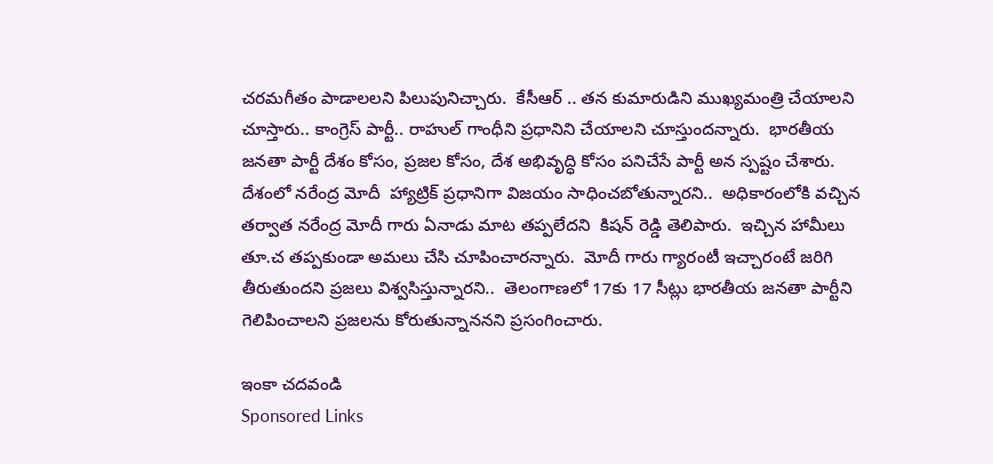చరమగీతం పాడాలలని పిలుపునిచ్చారు.  కేసీఆర్ .. తన కుమారుడిని ముఖ్యమంత్రి చేయాలని చూస్తారు.. కాంగ్రెస్ పార్టీ.. రాహుల్ గాంధీని ప్రధానిని చేయాలని చూస్తుందన్నారు.  భారతీయ జనతా పార్టీ దేశం కోసం, ప్రజల కోసం, దేశ అభివృద్ధి కోసం పనిచేసే పార్టీ అన స్పష్టం చేశారు.  దేశంలో నరేంద్ర మోదీ  హ్యాట్రిక్ ప్రధానిగా విజయం సాధించబోతున్నారని..  అధికారంలోకి వచ్చిన తర్వాత నరేంద్ర మోదీ గారు ఏనాడు మాట తప్పలేదని  కిషన్ రెడ్డి తెలిపారు.  ఇచ్చిన హామీలు తూ.చ తప్పకుండా అమలు చేసి చూపించారన్నారు.  మోదీ గారు గ్యారంటీ ఇచ్చారంటే జరిగి తీరుతుందని ప్రజలు విశ్వసిస్తున్నారని..  తెలంగాణలో 17కు 17 సీట్లు భారతీయ జనతా పార్టీని గెలిపించాలని ప్రజలను కోరుతున్నాననని ప్రసంగించారు.

ఇంకా చదవండి
Sponsored Links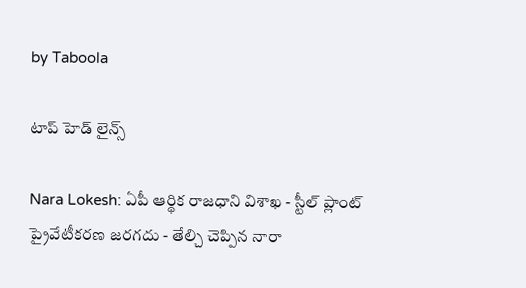by Taboola

టాప్ హెడ్ లైన్స్

Nara Lokesh: ఏపీ ఆర్థిక రాజధాని విశాఖ - స్టీల్ ప్లాంట్ ప్రైవేటీకరణ జరగదు - తేల్చి చెప్పిన నారా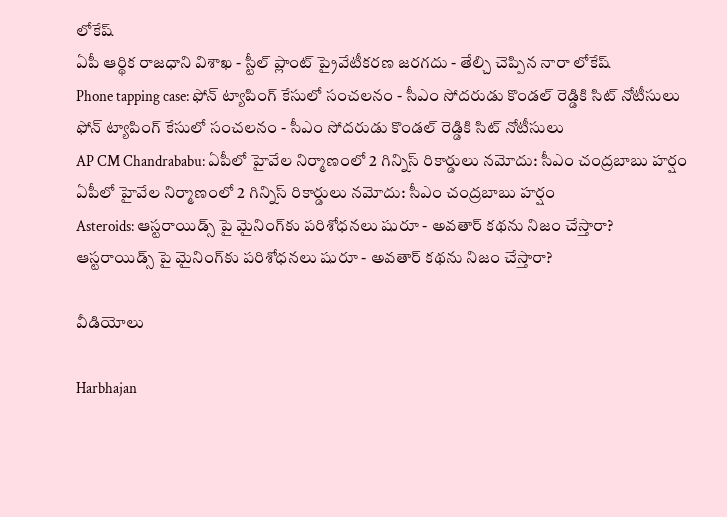లోకేష్
ఏపీ ఆర్థిక రాజధాని విశాఖ - స్టీల్ ప్లాంట్ ప్రైవేటీకరణ జరగదు - తేల్చి చెప్పిన నారా లోకేష్
Phone tapping case: ఫోన్ ట్యాపింగ్ కేసులో సంచలనం - సీఎం సోదరుడు కొండల్ రెడ్డికి సిట్ నోటీసులు
ఫోన్ ట్యాపింగ్ కేసులో సంచలనం - సీఎం సోదరుడు కొండల్ రెడ్డికి సిట్ నోటీసులు
AP CM Chandrababu: ఏపీలో హైవేల నిర్మాణంలో 2 గిన్నిస్ రికార్డులు నమోదు: సీఎం చంద్రబాబు హర్షం
ఏపీలో హైవేల నిర్మాణంలో 2 గిన్నిస్ రికార్డులు నమోదు: సీఎం చంద్రబాబు హర్షం
Asteroids: ఆస్టరాయిడ్స్ పై మైనింగ్‌కు పరిశోధనలు షురూ - అవతార్‌ కథను నిజం చేస్తారా?
ఆస్టరాయిడ్స్ పై మైనింగ్‌కు పరిశోధనలు షురూ - అవతార్‌ కథను నిజం చేస్తారా?

వీడియోలు

Harbhajan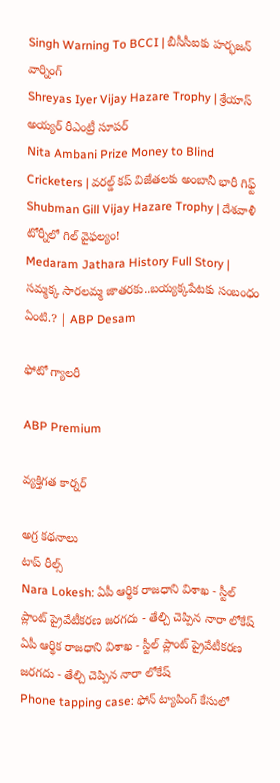Singh Warning To BCCI | బీసీసీఐకు హర్భజన్ వార్నింగ్
Shreyas Iyer Vijay Hazare Trophy | శ్రేయాస్ అయ్య‌ర్‌ రీఎంట్రీ సూపర్
Nita Ambani Prize Money to Blind Cricketers | వరల్డ్ కప్ విజేతలకు అంబానీ భారీ గిఫ్ట్
Shubman Gill Vijay Hazare Trophy | దేశవాళీ టోర్నీలో గిల్ వైఫల్యం!
Medaram Jathara History Full Story | సమ్మక్క సారలమ్మ జాతరకు..బయ్యక్కపేటకు సంబంధం ఏంటి.? | ABP Desam

ఫోటో గ్యాలరీ

ABP Premium

వ్యక్తిగత కార్నర్

అగ్ర కథనాలు
టాప్ రీల్స్
Nara Lokesh: ఏపీ ఆర్థిక రాజధాని విశాఖ - స్టీల్ ప్లాంట్ ప్రైవేటీకరణ జరగదు - తేల్చి చెప్పిన నారా లోకేష్
ఏపీ ఆర్థిక రాజధాని విశాఖ - స్టీల్ ప్లాంట్ ప్రైవేటీకరణ జరగదు - తేల్చి చెప్పిన నారా లోకేష్
Phone tapping case: ఫోన్ ట్యాపింగ్ కేసులో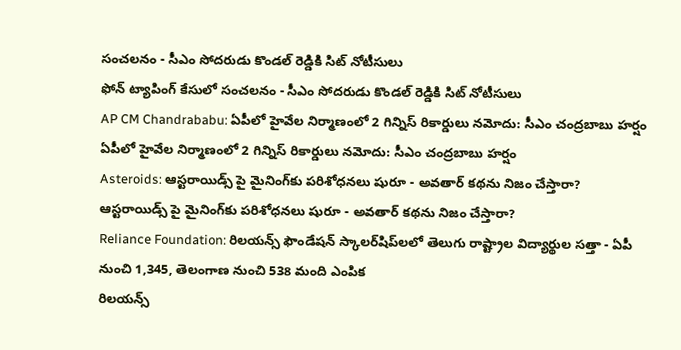సంచలనం - సీఎం సోదరుడు కొండల్ రెడ్డికి సిట్ నోటీసులు
ఫోన్ ట్యాపింగ్ కేసులో సంచలనం - సీఎం సోదరుడు కొండల్ రెడ్డికి సిట్ నోటీసులు
AP CM Chandrababu: ఏపీలో హైవేల నిర్మాణంలో 2 గిన్నిస్ రికార్డులు నమోదు: సీఎం చంద్రబాబు హర్షం
ఏపీలో హైవేల నిర్మాణంలో 2 గిన్నిస్ రికార్డులు నమోదు: సీఎం చంద్రబాబు హర్షం
Asteroids: ఆస్టరాయిడ్స్ పై మైనింగ్‌కు పరిశోధనలు షురూ - అవతార్‌ కథను నిజం చేస్తారా?
ఆస్టరాయిడ్స్ పై మైనింగ్‌కు పరిశోధనలు షురూ - అవతార్‌ కథను నిజం చేస్తారా?
Reliance Foundation: రిలయన్స్ ఫౌండేషన్ స్కాలర్‌షిప్‌లలో తెలుగు రాష్ట్రాల విద్యార్థుల సత్తా - ఏపీ నుంచి 1,345, తెలంగాణ నుంచి 538 మంది ఎంపిక
రిలయన్స్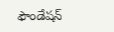ఫౌండేషన్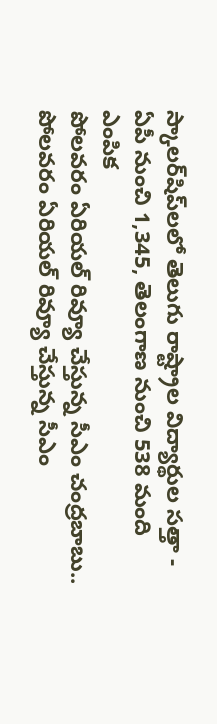స్కాలర్‌షిప్‌లలో తెలుగు రాష్ట్రాల విద్యార్థుల సత్తా - ఏపీ నుంచి 1,345, తెలంగాణ నుంచి 538 మంది ఎంపిక
పోలవరం ఏరియల్‌ రివ్యూ చేస్తున్న సీఎం చంద్రబాబు..
పోలవరం ఏరియల్‌ రివ్యూ చేస్తున్న సీఎం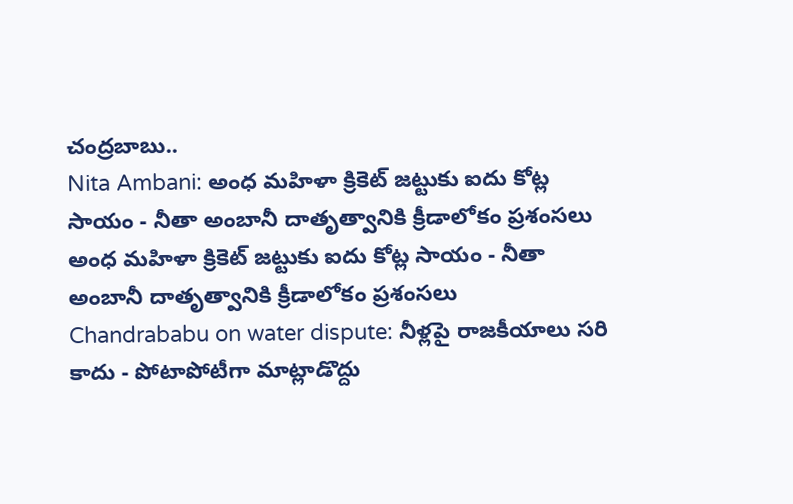చంద్రబాబు..
Nita Ambani: అంధ మహిళా క్రికెట్ జట్టుకు ఐదు కోట్ల సాయం - నీతా అంబానీ దాతృత్వానికి క్రీడాలోకం ప్రశంసలు
అంధ మహిళా క్రికెట్ జట్టుకు ఐదు కోట్ల సాయం - నీతా అంబానీ దాతృత్వానికి క్రీడాలోకం ప్రశంసలు
Chandrababu on water dispute: నీళ్లపై రాజకీయాలు సరి కాదు - పోటాపోటీగా మాట్లాడొద్దు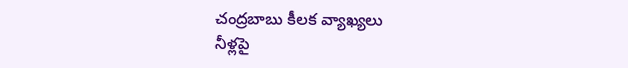చంద్రబాబు కీలక వ్యాఖ్యలు
నీళ్లపై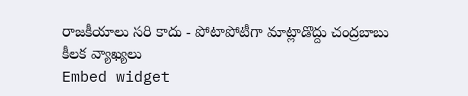రాజకీయాలు సరి కాదు - పోటాపోటీగా మాట్లాడొద్దు చంద్రబాబు కీలక వ్యాఖ్యలు
Embed widget